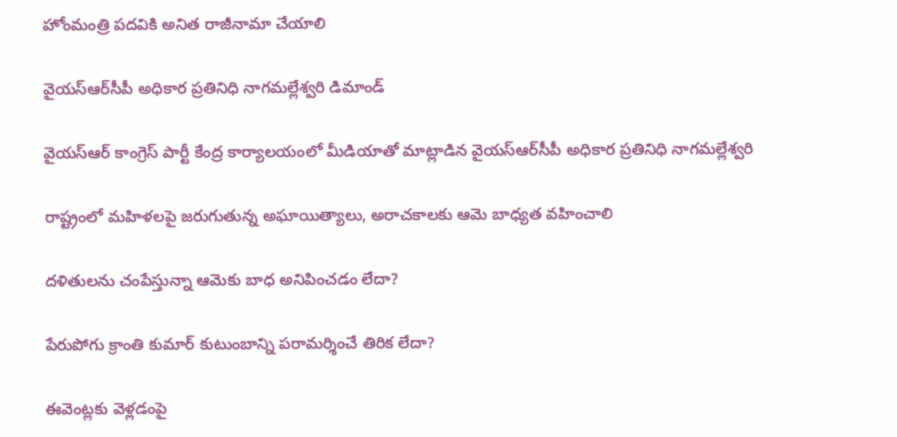హోంమంత్రి ప‌ద‌వికి అనిత రాజీనామా చేయాలి

వైయ‌స్ఆర్‌సీపీ అధికార ప్ర‌తినిధి నాగ‌మ‌ల్లేశ్వ‌రి డిమాండ్‌

వైయ‌స్ఆర్ కాంగ్రెస్ పార్టీ కేంద్ర కార్యాల‌యంలో మీడియాతో మాట్లాడిన వైయ‌స్ఆర్‌సీపీ అధికార ప్ర‌తినిధి నాగ‌మల్లేశ్వ‌రి

రాష్ట్రంలో మ‌హిళ‌ల‌పై జ‌రుగుతున్న అఘాయిత్యాలు, అరాచ‌కాల‌కు ఆమె బాధ్య‌త వ‌హించాలి

ద‌ళితుల‌ను చంపేస్తున్నా ఆమెకు బాధ అనిపించ‌డం లేదా?

పేరుపోగు క్రాంతి కుమార్ కుటుంబాన్ని ప‌రామ‌ర్శించే తిరిక లేదా?

ఈవెంట్ల‌కు వెళ్ల‌డంపై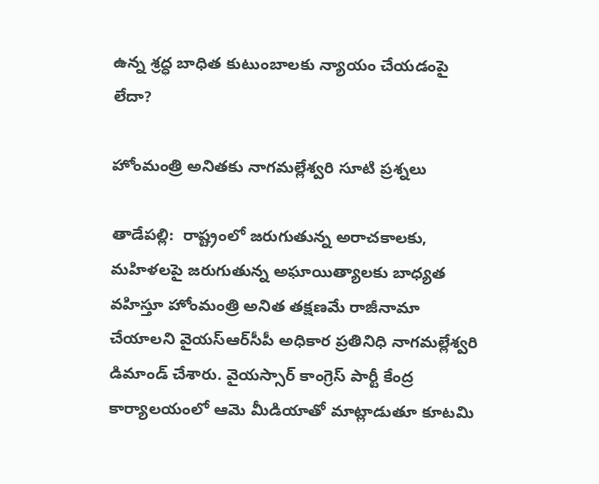ఉన్న శ్ర‌ద్ధ బాధిత కుటుంబాలకు న్యాయం చేయ‌డంపై లేదా?

హోంమంత్రి అనిత‌కు నాగ‌మ‌ల్లేశ్వ‌రి సూటి ప్ర‌శ్న‌లు

తాడేప‌ల్లి:  రాష్ట్రంలో జ‌రుగుతున్న అరాచ‌కాల‌కు, మ‌హిళ‌ల‌పై జరుగుతున్న అఘాయిత్యాల‌కు బాధ్య‌త వ‌హిస్తూ హోంమంత్రి అనిత త‌క్ష‌ణమే రాజీనామా చేయాలని వైయ‌స్ఆర్‌సీపీ అధికార ప్ర‌తినిధి నాగ‌మ‌ల్లేశ్వ‌రి డిమాండ్ చేశారు. వైయ‌స్సార్ కాంగ్రెస్ పార్టీ కేంద్ర కార్యాల‌యంలో ఆమె మీడియాతో మాట్లాడుతూ కూట‌మి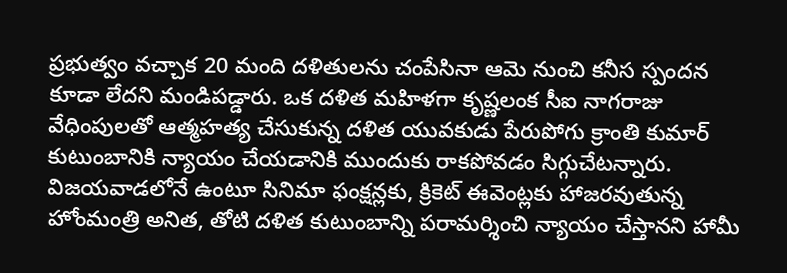ప్ర‌భుత్వం వ‌చ్చాక 20 మంది ద‌ళితుల‌ను చంపేసినా ఆమె నుంచి క‌నీస స్పంద‌న కూడా లేదని మండిప‌డ్డారు. ఒక ద‌ళిత మ‌హిళగా కృష్ణ‌లంక సీఐ నాగ‌రాజు వేధింపుల‌తో ఆత్మ‌హ‌త్య చేసుకున్న ద‌ళిత యువ‌కుడు పేరుపోగు క్రాంతి కుమార్ కుటుంబానికి న్యాయం చేయ‌డానికి ముందుకు రాక‌పోవ‌డం సిగ్గుచేట‌న్నారు. విజ‌య‌వాడ‌లోనే ఉంటూ సినిమా ఫంక్షన్ల‌కు, క్రికెట్ ఈవెంట్ల‌కు హాజ‌ర‌వుతున్న హోంమంత్రి అనిత‌, తోటి ద‌ళిత కుటుంబాన్ని ప‌రామ‌ర్శించి న్యాయం చేస్తాన‌ని హామీ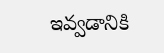ఇవ్వ‌డానికి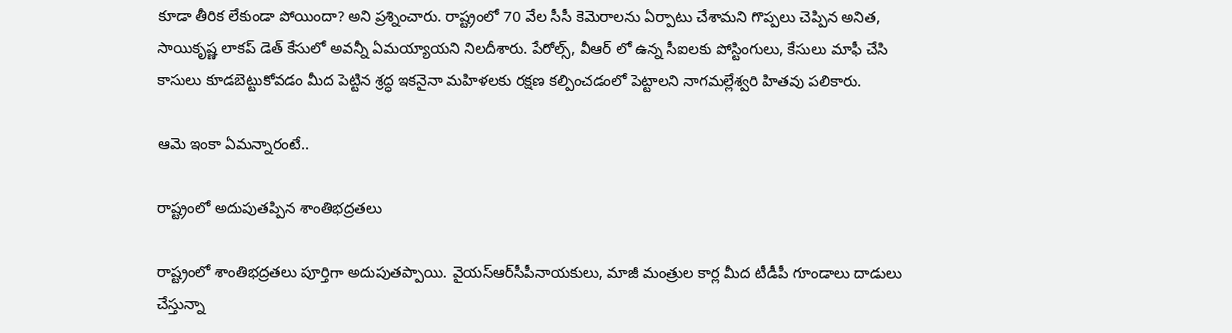కూడా తీరిక లేకుండా పోయిందా? అని ప్ర‌శ్నించారు. రాష్ట్రంలో 70 వేల సీసీ కెమెరాల‌ను ఏర్పాటు చేశామ‌ని గొప్ప‌లు చెప్పిన అనిత, సాయికృష్ణ లాక‌ప్ డెత్ కేసులో అవ‌న్నీ ఏమ‌య్యాయని నిల‌దీశారు. పేరోల్స్‌, వీఆర్ లో ఉన్న సీఐల‌కు పోస్టింగులు, కేసులు మాఫీ చేసి కాసులు కూడ‌బెట్టుకోవడం మీద పెట్టిన శ్ర‌ద్ధ ఇక‌నైనా మ‌హిళ‌లకు ర‌క్ష‌ణ క‌ల్పించ‌డంలో పెట్టాల‌ని నాగ‌మ‌ల్లేశ్వ‌రి హిత‌వు పలికారు.

ఆమె ఇంకా ఏమ‌న్నారంటే..

రాష్ట్రంలో అదుపుత‌ప్పిన శాంతిభ‌ద్ర‌త‌లు

రాష్ట్రంలో శాంతిభ‌ద్ర‌త‌లు పూర్తిగా అదుపుత‌ప్పాయి. వైయ‌స్ఆర్‌సీపీనాయ‌కులు, మాజీ మంత్రుల కార్ల మీద టీడీపీ గూండాలు దాడులు చేస్తున్నా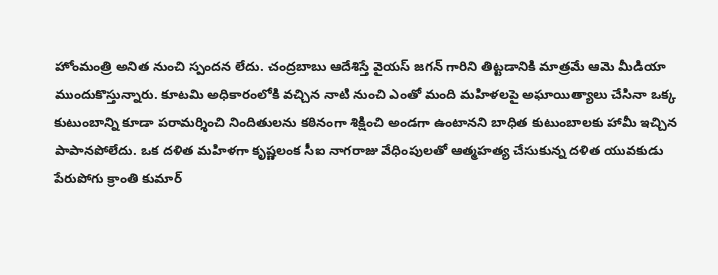హోంమంత్రి అనిత నుంచి స్పంద‌న లేదు. చంద్ర‌బాబు ఆదేశిస్తే వైయ‌స్ జ‌గ‌న్ గారిని తిట్ట‌డానికి మాత్ర‌మే ఆమె మీడియా ముందుకొస్తున్నారు. కూట‌మి అధికారంలోకి వ‌చ్చిన నాటి నుంచి ఎంతో మంది మ‌హిళ‌లపై అఘాయిత్యాలు చేసినా ఒక్క కుటుంబాన్ని కూడా ప‌రామ‌ర్శించి నిందితుల‌ను క‌ఠినంగా శిక్షించి అండ‌గా ఉంటాన‌ని బాధిత కుటుంబాలకు హామీ ఇచ్చిన పాపాన‌పోలేదు. ఒక ద‌ళిత మ‌హిళగా కృష్ణ‌లంక సీఐ నాగ‌రాజు వేధింపుల‌తో ఆత్మ‌హ‌త్య చేసుకున్న ద‌ళిత యువ‌కుడు పేరుపోగు క్రాంతి కుమార్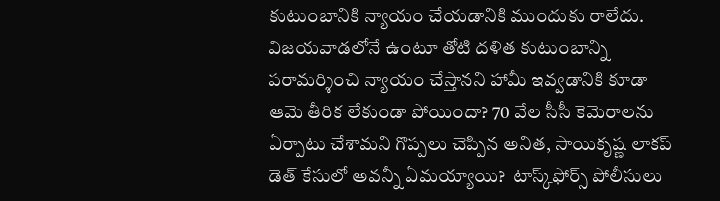కుటుంబానికి న్యాయం చేయ‌డానికి ముందుకు రాలేదు. విజ‌య‌వాడ‌లోనే ఉంటూ తోటి ద‌ళిత కుటుంబాన్ని ప‌రామ‌ర్శించి న్యాయం చేస్తాన‌ని హామీ ఇవ్వ‌డానికి కూడా ఆమె తీరిక లేకుండా పోయిందా? 70 వేల సీసీ కెమెరాల‌ను ఏర్పాటు చేశామ‌ని గొప్ప‌లు చెప్పిన అనిత, సాయికృష్ణ లాక‌ప్ డెత్ కేసులో అవ‌న్నీ ఏమ‌య్యాయి?  టాస్క్‌ఫోర్స్ పోలీసులు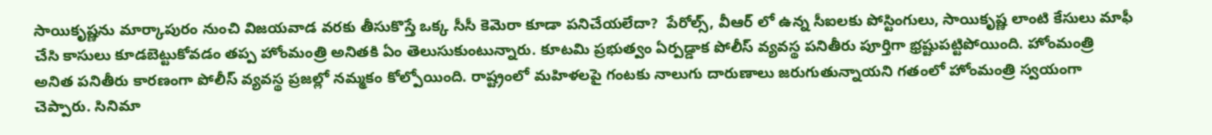సాయికృష్ణ‌ను మార్కాపురం నుంచి విజ‌య‌వాడ వ‌ర‌కు తీసుకొస్తే ఒక్క సీసీ కెమెరా కూడా ప‌నిచేయ‌లేదా?  పేరోల్స్‌, వీఆర్ లో ఉన్న సీఐల‌కు పోస్టింగులు, సాయికృష్ణ లాంటి కేసులు మాఫీ చేసి కాసులు కూడ‌బెట్టుకోవడం త‌ప్ప హోంమంత్రి అనిత‌కి ఏం తెలుసుకుంటున్నారు. కూటమి ప్ర‌భుత్వం ఏర్ప‌డ్డాక పోలీస్ వ్య‌వ‌స్థ ప‌నితీరు పూర్తిగా భ్ర‌ష్టుప‌ట్టిపోయింది. హోంమంత్రి అనిత ప‌నితీరు కార‌ణంగా పోలీస్ వ్య‌వ‌స్థ ప్ర‌జ‌ల్లో న‌మ్మ‌కం కోల్పోయింది. రాష్ట్రంలో మహిళ‌ల‌పై గంట‌కు నాలుగు దారుణాలు జ‌రుగుతున్నాయ‌ని గతంలో హోంమంత్రి స్వ‌యంగా చెప్పారు. సినిమా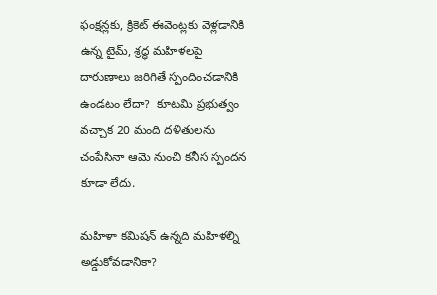ఫంక్ష‌న్ల‌కు, క్రికెట్ ఈవెంట్ల‌కు వెళ్ల‌డానికి ఉన్న టైమ్‌, శ్ర‌ద్ధ మ‌హిళ‌ల‌పై దారుణాలు జ‌రిగితే స్పందించ‌డానికి ఉండటం లేదా?  కూట‌మి ప్ర‌భుత్వం వ‌చ్చాక 20 మంది ద‌ళితుల‌ను చంపేసినా ఆమె నుంచి క‌నీస స్పంద‌న కూడా లేదు.

మ‌హిళా క‌మిష‌న్ ఉన్న‌ది మ‌హిళ‌ల్ని అడ్డుకోవ‌డానికా?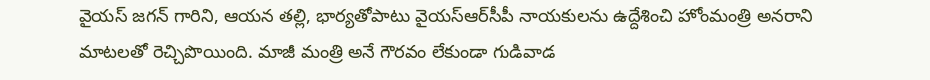వైయ‌స్ జ‌గ‌న్ గారిని, ఆయ‌న త‌ల్లి, భార్యతోపాటు వైయ‌స్ఆర్‌సీపీ నాయ‌కుల‌ను ఉద్దేశించి హోంమంత్రి అన‌రాని మాట‌లతో రెచ్చిపొయింది. మాజీ మంత్రి అనే గౌర‌వం లేకుండా గుడివాడ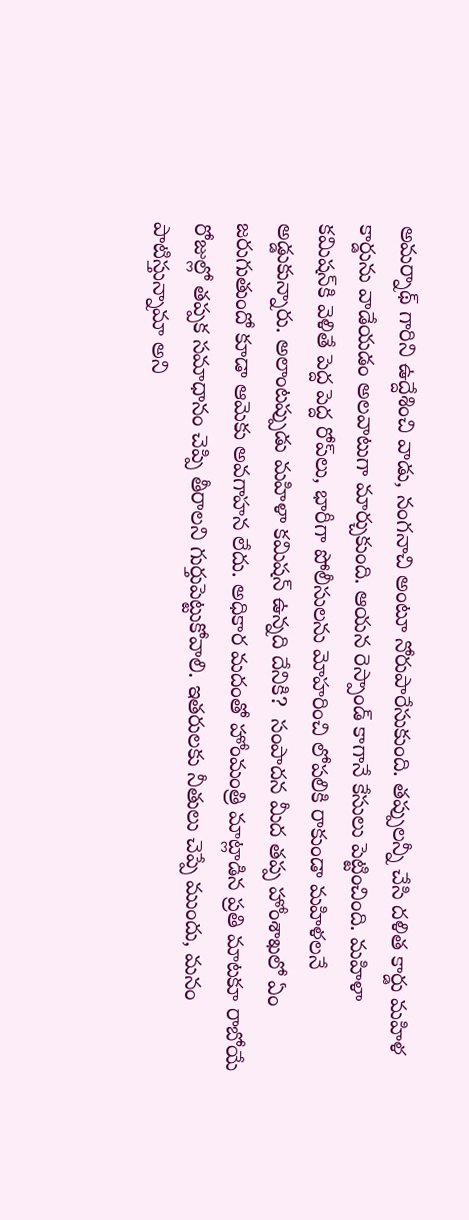అమ‌ర్నాథ్ గారిని ఉద్దేశించి వాడు, నంగ‌నాచి అంటూ నోరుపారేసుకుంది. త‌ప్పుల‌న్నీ చేసి ద‌ళిత కార్డు మ‌హిళ కార్డును వాడేయ‌డం అలవాటుగా మార్చుకుంది. ఆయ‌న రెస్పాండ్ కాగానే కేసులు పెట్టించింది. మ‌హిళా క‌మిష‌న్‌కి వెళితే పెద్ద పెద్ద రోప్‌లు, భారీగా పోలీసుల‌ను మోహ‌రించి లోప‌లికి రాకుండా మ‌హిళ‌ల‌నే అడ్డుకున్నారు. అలాంట‌ప్పుడు మ‌హిళా క‌మిష‌న్ ఉన్న‌ది దేనికి?  సంపాద‌న మీద త‌ప్ప హోంశాఖ‌లో ఏం జ‌రుగుతుందో కూడా ఆమెకు అవ‌గాహ‌న లేదు. అధికార మ‌దంతో హోంమంత్రి మాట్లాడిన ప్ర‌తి మాటకూ రాబోయే రోజుల్లో త‌ప్ప‌క స‌మాధానం చెప్పి తీరాల‌ని గుర్తుపెట్టుకోవాలి. ఇత‌రుల‌కు నీతులు చెప్పే ముందు, మ‌నం పాటిస్తున్నామా అని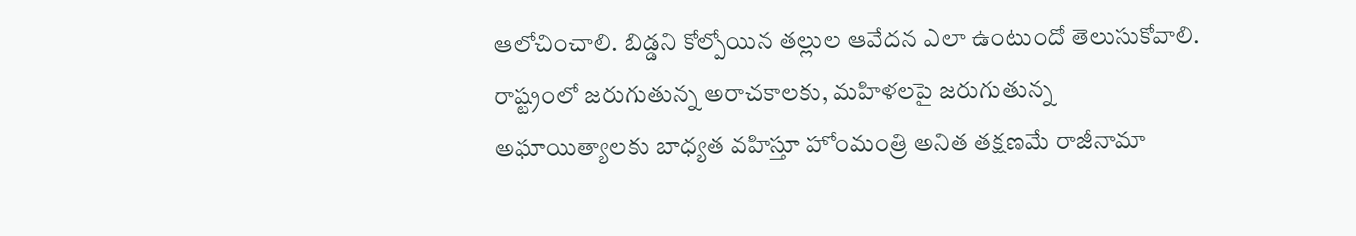ఆలోచించాలి. బిడ్డ‌ని కోల్పోయిన త‌ల్లుల ఆవేద‌న ఎలా ఉంటుందో తెలుసుకోవాలి. రాష్ట్రంలో జ‌రుగుతున్న అరాచ‌కాల‌కు, మ‌హిళ‌ల‌పై జరుగుతున్న అఘాయిత్యాల‌కు బాధ్య‌త వ‌హిస్తూ హోంమంత్రి అనిత త‌క్ష‌ణమే రాజీనామా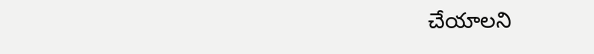చేయాలని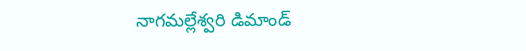నాగ‌మ‌ల్లేశ్వ‌రి డిమాండ్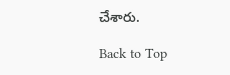చేశారు.

Back to Top